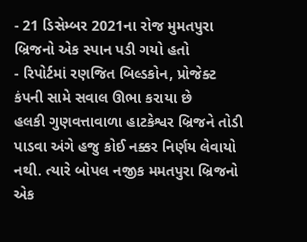- 21 ડિસેમ્બર 2021ના રોજ મુમતપુરા બ્રિજનો એક સ્પાન પડી ગયો હતો
- રિપોર્ટમાં રણજિત બિલ્ડકોન, પ્રોજેક્ટ કંપની સામે સવાલ ઊભા કરાયા છે
હલકી ગુણવત્તાવાળા હાટકેશ્વર બ્રિજને તોડી પાડવા અંગે હજુ કોઈ નક્કર નિર્ણય લેવાયો નથી. ત્યારે બોપલ નજીક મમતપુરા બ્રિજનો એક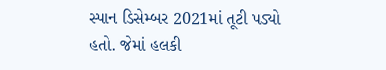સ્પાન ડિસેમ્બર 2021માં તૂટી પડ્યો હતો. જેમાં હલકી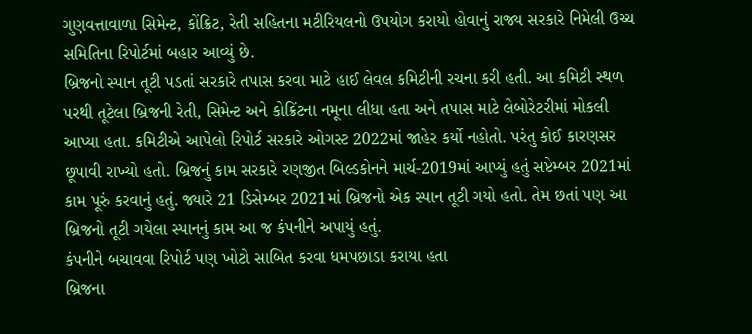ગુણવત્તાવાળા સિમેન્ટ, કોંક્રિટ, રેતી સહિતના મટીરિયલનો ઉપયોગ કરાયો હોવાનું રાજ્ય સરકારે નિમેલી ઉચ્ચ સમિતિના રિપોર્ટમાં બહાર આવ્યું છે.
બ્રિજનો સ્પાન તૂટી પડતાં સરકારે તપાસ કરવા માટે હાઈ લેવલ કમિટીની રચના કરી હતી. આ કમિટી સ્થળ પરથી તૂટેલા બ્રિજની રેતી, સિમેન્ટ અને કોક્રિંટના નમૂના લીધા હતા અને તપાસ માટે લેબોરેટરીમાં મોકલી આપ્યા હતા. કમિટીએ આપેલો રિપોર્ટ સરકારે ઓગસ્ટ 2022માં જાહેર કર્યો નહોતો. પરંતુ કોઈ કારણસર છૂપાવી રાખ્યો હતો. બ્રિજનું કામ સરકારે રણજીત બિલ્ડકોનને માર્ચ-2019માં આપ્યું હતું સપ્ટેમ્બર 2021માં કામ પૂરું કરવાનું હતું. જ્યારે 21 ડિસેમ્બર 2021માં બ્રિજનો એક સ્પાન તૂટી ગયો હતો. તેમ છતાં પણ આ બ્રિજનો તૂટી ગયેલા સ્પાનનું કામ આ જ કંપનીને અપાયું હતું.
કંપનીને બચાવવા રિપોર્ટ પણ ખોટો સાબિત કરવા ધમપછાડા કરાયા હતા
બ્રિજના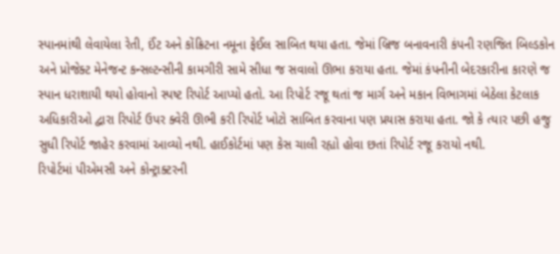સ્પાનમાંથી લેવાયેલા રેતી, ઈંટ અને કોંક્રિટના નમૂના ફેઈલ સાબિત થયા હતા. જેમાં બ્રિજ બનાવનારી કંપની રણજિત બિલ્ડકોન અને પ્રોજેક્ટ મેનેજન્ટ કન્સલ્ટન્સીની કામગીરી સામે સીધા જ સવાલો ઊભા કરાયા હતા. જેમાં કંપનીની બેદરકારીના કારણે જ સ્પાન ધરાશાયી થયો હોવાનો સ્પષ્ટ રિપોર્ટ આપ્યો હતો. આ રિપોર્ટ રજૂ થતાં જ માર્ગ અને મકાન વિભાગમાં બેઠેલા કેટલાક અધિકારીઓ દ્વારા રિપોર્ટ ઉપર ક્વેરી ઊભી કરી રિપોર્ટ ખોટો સાબિત કરવાના પણ પ્રયાસ કરાયા હતા. જો કે ત્યાર પછી હજુ સુધી રિપોર્ટ જાહેર કરવામાં આવ્યો નથી. હાઈકોર્ટમાં પણ કેસ ચાલી રહ્યો હોવા છતાં રિપોર્ટ રજૂ કરાયો નથી.
રિપોર્ટમાં પીએમસી અને કોન્ટ્રાક્ટરની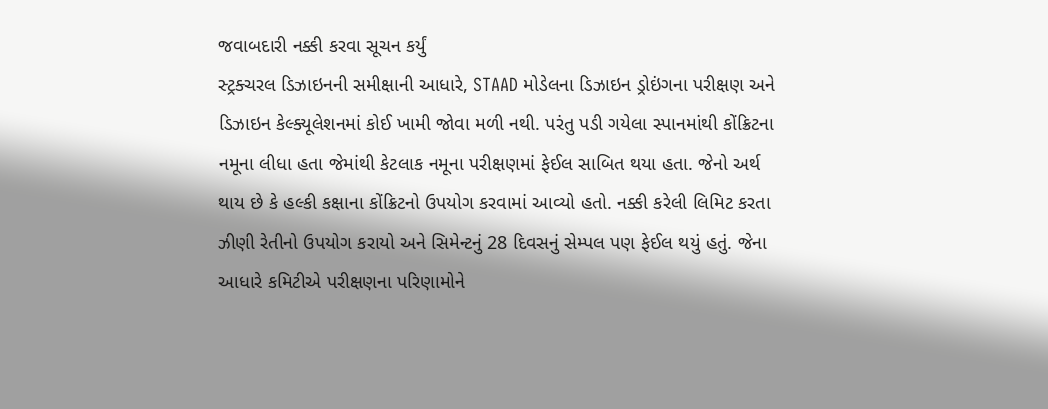જવાબદારી નક્કી કરવા સૂચન કર્યું
સ્ટ્રક્ચરલ ડિઝાઇનની સમીક્ષાની આધારે, STAAD મોડેલના ડિઝાઇન ડ્રોઇંગના પરીક્ષણ અને ડિઝાઇન કેલ્ક્યૂલેશનમાં કોઈ ખામી જોવા મળી નથી. પરંતુ પડી ગયેલા સ્પાનમાંથી કોંક્રિટના નમૂના લીધા હતા જેમાંથી કેટલાક નમૂના પરીક્ષણમાં ફેઈલ સાબિત થયા હતા. જેનો અર્થ થાય છે કે હલ્કી કક્ષાના કોંક્રિટનો ઉપયોગ કરવામાં આવ્યો હતો. નક્કી કરેલી લિમિટ કરતા ઝીણી રેતીનો ઉપયોગ કરાયો અને સિમેન્ટનું 28 દિવસનું સેમ્પલ પણ ફેઈલ થયું હતું. જેના આધારે કમિટીએ પરીક્ષણના પરિણામોને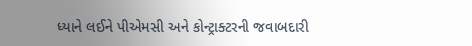ધ્યાને લઈને પીએમસી અને કોન્ટ્રાક્ટરની જવાબદારી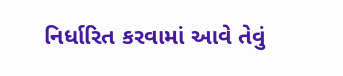નિર્ધારિત કરવામાં આવે તેવું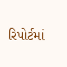રિપોર્ટમાં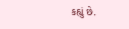કહ્યું છે.